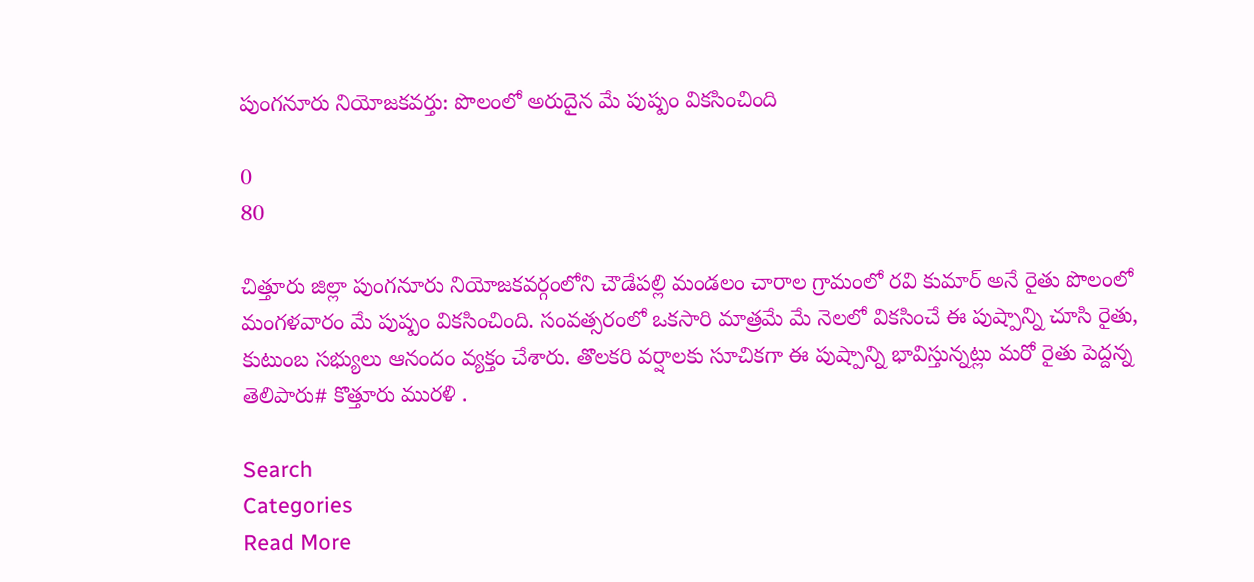పుంగనూరు నియోజకవర్తు: పొలంలో అరుదైన మే పుష్పం వికసించింది

0
80

చిత్తూరు జిల్లా పుంగనూరు నియోజకవర్గంలోని చౌడేపల్లి మండలం చారాల గ్రామంలో రవి కుమార్ అనే రైతు పొలంలో మంగళవారం మే పుష్పం వికసించింది. సంవత్సరంలో ఒకసారి మాత్రమే మే నెలలో వికసించే ఈ పుష్పాన్ని చూసి రైతు, కుటుంబ సభ్యులు ఆనందం వ్యక్తం చేశారు. తొలకరి వర్షాలకు సూచికగా ఈ పుష్పాన్ని భావిస్తున్నట్లు మరో రైతు పెద్దన్న తెలిపారు# కొత్తూరు మురళి .

Search
Categories
Read More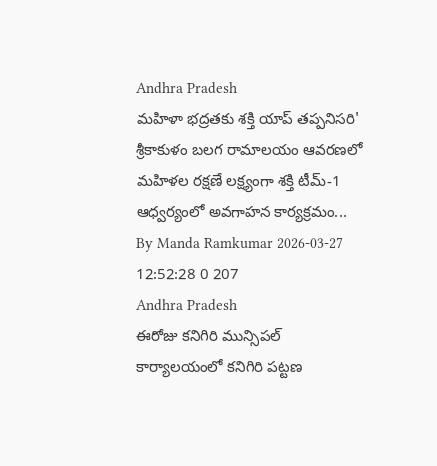Andhra Pradesh
మహిళా భద్రతకు శక్తి యాప్ తప్పనిసరి'
శ్రీకాకుళం బలగ రామాలయం ఆవరణలో మహిళల రక్షణే లక్ష్యంగా శక్తి టీమ్-1 ఆధ్వర్యంలో అవగాహన కార్యక్రమం...
By Manda Ramkumar 2026-03-27 12:52:28 0 207
Andhra Pradesh
ఈరోజు కనిగిరి మున్సిపల్ కార్యాలయంలో కనిగిరి పట్టణ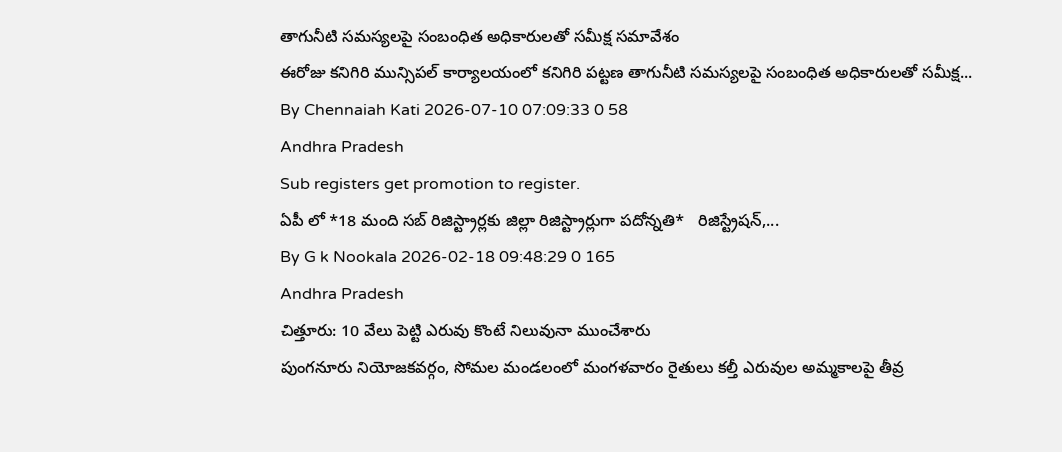తాగునీటి సమస్యలపై సంబంధిత అధికారులతో సమీక్ష సమావేశం
ఈరోజు కనిగిరి మున్సిపల్ కార్యాలయంలో కనిగిరి పట్టణ తాగునీటి సమస్యలపై సంబంధిత అధికారులతో సమీక్ష...
By Chennaiah Kati 2026-07-10 07:09:33 0 58
Andhra Pradesh
Sub registers get promotion to register.
ఏపీ లో *18 మంది సబ్ రిజిస్ట్రార్లకు జిల్లా రిజిస్ట్రార్లుగా పదోన్నతి*   రిజిస్ట్రేషన్,...
By G k Nookala 2026-02-18 09:48:29 0 165
Andhra Pradesh
చిత్తూరు: 10 వేలు పెట్టి ఎరువు కొంటే నిలువునా ముంచేశారు
పుంగనూరు నియోజకవర్గం, సోమల మండలంలో మంగళవారం రైతులు కల్తీ ఎరువుల అమ్మకాలపై తీవ్ర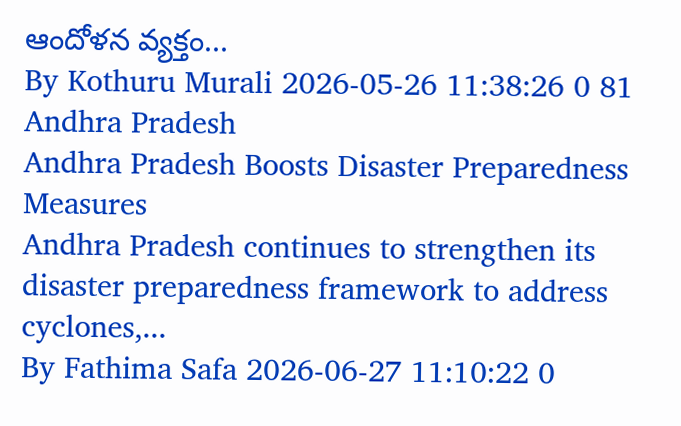ఆందోళన వ్యక్తం...
By Kothuru Murali 2026-05-26 11:38:26 0 81
Andhra Pradesh
Andhra Pradesh Boosts Disaster Preparedness Measures
Andhra Pradesh continues to strengthen its disaster preparedness framework to address cyclones,...
By Fathima Safa 2026-06-27 11:10:22 0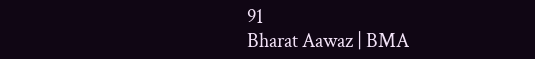91
Bharat Aawaz | BMA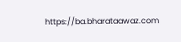https://ba.bharataawaz.com